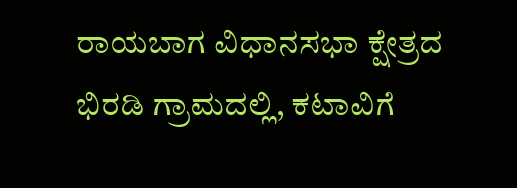ರಾಯಬಾಗ ವಿಧಾನಸಭಾ ಕ್ಷೇತ್ರದ ಭಿರಡಿ ಗ್ರಾಮದಲ್ಲಿ, ಕಟಾವಿಗೆ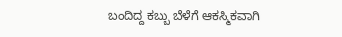ಬಂದಿದ್ದ ಕಬ್ಬು ಬೆಳೆಗೆ ಆಕಸ್ಮಿಕವಾಗಿ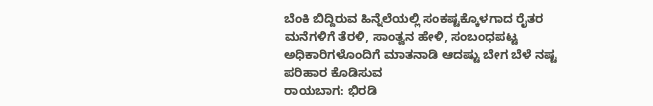ಬೆಂಕಿ ಬಿದ್ದಿರುವ ಹಿನ್ನೆಲೆಯಲ್ಲಿ ಸಂಕಷ್ಟಕ್ಕೊಳಗಾದ ರೈತರ ಮನೆಗಳಿಗೆ ತೆರಳಿ, ಸಾಂತ್ವನ ಹೇಳಿ, ಸಂಬಂಧಪಟ್ಟ ಅಧಿಕಾರಿಗಳೊಂದಿಗೆ ಮಾತನಾಡಿ ಆದಷ್ಟು ಬೇಗ ಬೆಳೆ ನಷ್ಟ ಪರಿಹಾರ ಕೊಡಿಸುವ
ರಾಯಬಾಗ: ಭಿರಡಿ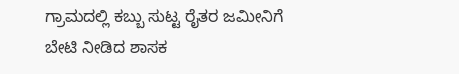ಗ್ರಾಮದಲ್ಲಿ ಕಬ್ಬು ಸುಟ್ಟ ರೈತರ ಜಮೀನಿಗೆ ಬೇಟಿ ನೀಡಿದ ಶಾಸಕ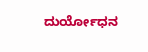ದುರ್ಯೋಧನ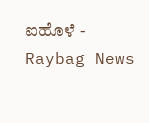ಐಹೊಳೆ - Raybag News